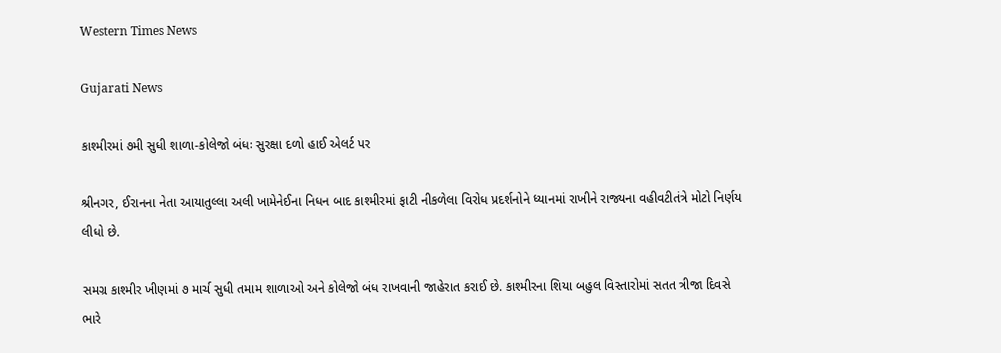Western Times News

Gujarati News

કાશ્મીરમાં ૭મી સુધી શાળા-કોલેજો બંધઃ સુરક્ષા દળો હાઈ એલર્ટ પર

શ્રીનગર, ઈરાનના નેતા આયાતુલ્લા અલી ખામેનેઈના નિધન બાદ કાશ્મીરમાં ફાટી નીકળેલા વિરોધ પ્રદર્શનોને ધ્યાનમાં રાખીને રાજ્યના વહીવટીતંત્રે મોટો નિર્ણય લીધો છે.

સમગ્ર કાશ્મીર ખીણમાં ૭ માર્ચ સુધી તમામ શાળાઓ અને કોલેજો બંધ રાખવાની જાહેરાત કરાઈ છે. કાશ્મીરના શિયા બહુલ વિસ્તારોમાં સતત ત્રીજા દિવસે ભારે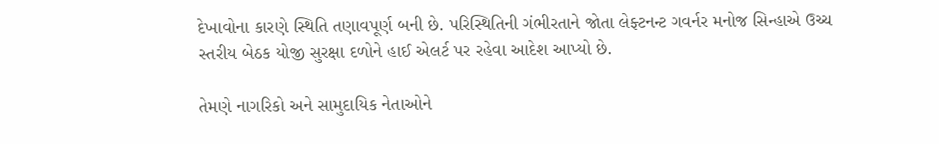દેખાવોના કારણે સ્થિતિ તણાવપૂર્ણ બની છે. પરિસ્થિતિની ગંભીરતાને જોતા લેફ્ટનન્ટ ગવર્નર મનોજ સિન્હાએ ઉચ્ચ સ્તરીય બેઠક યોજી સુરક્ષા દળોને હાઈ એલર્ટ પર રહેવા આદેશ આપ્યો છે.

તેમણે નાગરિકો અને સામુદાયિક નેતાઓને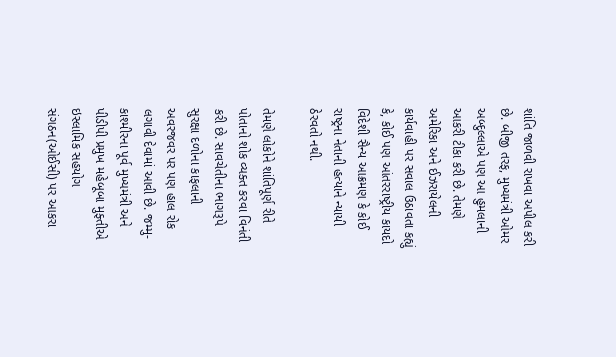શાંતિ જાળવી રાખવા અપીલ કરી છે. બીજી તરફ, મુખ્યમંત્રી ઓમર અબ્દુલ્લાએ પણ આ હુમલાની આકરી ટીકા કરી છે. તેમણે અમેરિકા અને ઈઝરાયેલની કાર્યવાહી પર સવાલ ઉઠાવતા કહ્યું કે, કોઈ પણ આંતરરાષ્ટ્રીય કાયદો વિદેશી સૈન્ય આક્રમણ કે કોઈ રાષ્ટ્રના નેતાની હત્યાને ન્યાયી ઠેરવતો નથી.

તેમણે લોકોને શાંતિપૂર્ણ રીતે પોતાનો શોક વ્યક્ત કરવા વિનંતી કરી છે. સાવચેતીના ભાગરૂપે સુરક્ષા દળોના કાફલાની અવરજવર પર પણ હાલ રોક લગાવી દેવામાં આવી છે. જમ્મુ-કાશ્મીરના પૂર્વ મુખ્યમંત્રી અને પીડીપી પ્રમુખ મહેબૂબા મુફ્તીએ ઇસ્લામિક સહયોગ સંગઠન(ઓઈસી) પર આકરા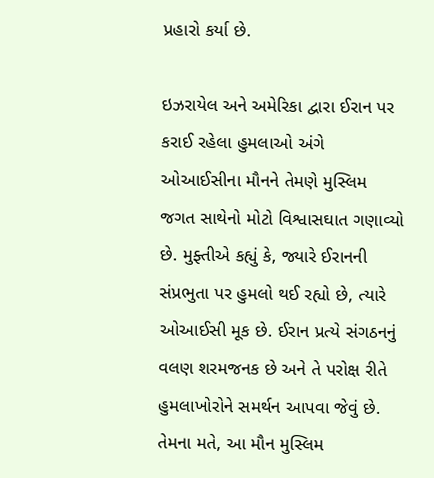પ્રહારો કર્યા છે.

ઇઝરાયેલ અને અમેરિકા દ્વારા ઈરાન પર કરાઈ રહેલા હુમલાઓ અંગે ઓઆઈસીના મૌનને તેમણે મુસ્લિમ જગત સાથેનો મોટો વિશ્વાસઘાત ગણાવ્યો છે. મુફ્તીએ કહ્યું કે, જ્યારે ઈરાનની સંપ્રભુતા પર હુમલો થઈ રહ્યો છે, ત્યારે ઓઆઈસી મૂક છે. ઈરાન પ્રત્યે સંગઠનનું વલણ શરમજનક છે અને તે પરોક્ષ રીતે હુમલાખોરોને સમર્થન આપવા જેવું છે. તેમના મતે, આ મૌન મુસ્લિમ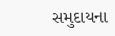સમુદાયના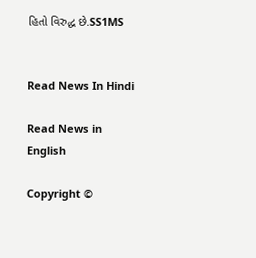હિતો વિરુદ્ધ છે.SS1MS


Read News In Hindi

Read News in English

Copyright ©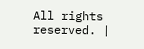All rights reserved. |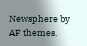Newsphere by AF themes.